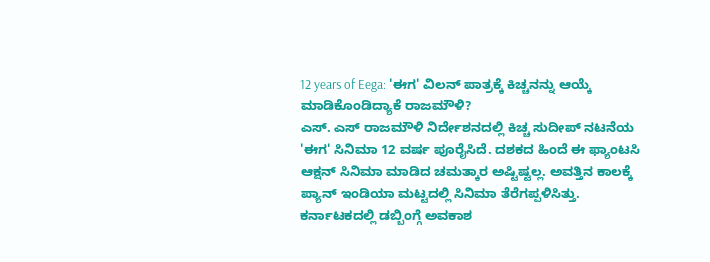12 years of Eega: 'ಈಗ' ವಿಲನ್ ಪಾತ್ರಕ್ಕೆ ಕಿಚ್ಚನನ್ನು ಆಯ್ಕೆ ಮಾಡಿಕೊಂಡಿದ್ಯಾಕೆ ರಾಜಮೌಳಿ?
ಎಸ್. ಎಸ್ ರಾಜಮೌಳಿ ನಿರ್ದೇಶನದಲ್ಲಿ ಕಿಚ್ಚ ಸುದೀಪ್ ನಟನೆಯ 'ಈಗ' ಸಿನಿಮಾ 12 ವರ್ಷ ಪೂರೈಸಿದೆ. ದಶಕದ ಹಿಂದೆ ಈ ಫ್ಯಾಂಟಸಿ ಆಕ್ಷನ್ ಸಿನಿಮಾ ಮಾಡಿದ ಚಮತ್ಕಾರ ಅಷ್ಟಿಷ್ಟಲ್ಲ. ಅವತ್ತಿನ ಕಾಲಕ್ಕೆ ಪ್ಯಾನ್ ಇಂಡಿಯಾ ಮಟ್ಟದಲ್ಲಿ ಸಿನಿಮಾ ತೆರೆಗಪ್ಪಳಿಸಿತ್ತು. ಕರ್ನಾಟಕದಲ್ಲಿ ಡಬ್ಬಿಂಗ್ಗೆ ಅವಕಾಶ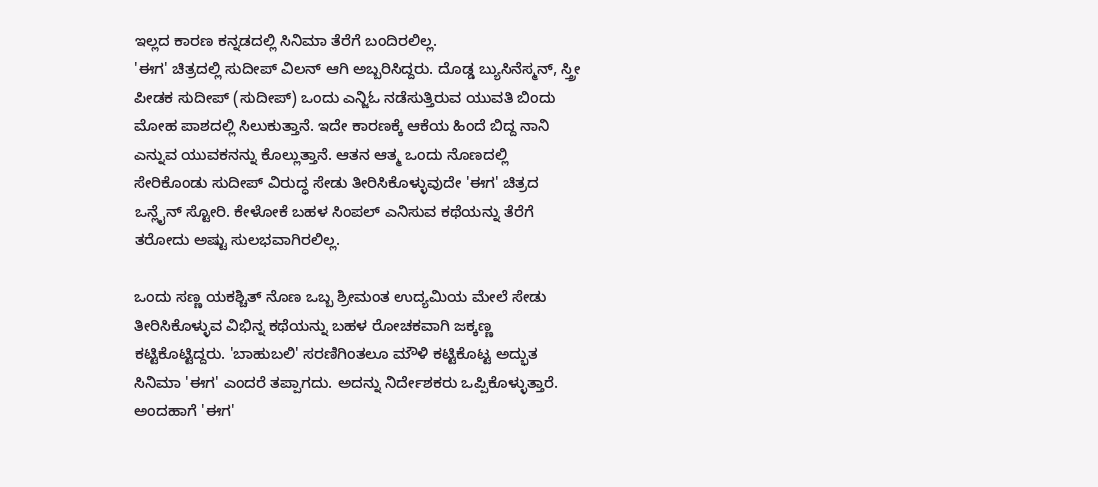ಇಲ್ಲದ ಕಾರಣ ಕನ್ನಡದಲ್ಲಿ ಸಿನಿಮಾ ತೆರೆಗೆ ಬಂದಿರಲಿಲ್ಲ.
'ಈಗ' ಚಿತ್ರದಲ್ಲಿ ಸುದೀಪ್ ವಿಲನ್ ಆಗಿ ಅಬ್ಬರಿಸಿದ್ದರು. ದೊಡ್ಡ ಬ್ಯುಸಿನೆಸ್ಮನ್, ಸ್ತ್ರೀ ಪೀಡಕ ಸುದೀಪ್ (ಸುದೀಪ್) ಒಂದು ಎನ್ಜಿಓ ನಡೆಸುತ್ತಿರುವ ಯುವತಿ ಬಿಂದು ಮೋಹ ಪಾಶದಲ್ಲಿ ಸಿಲುಕುತ್ತಾನೆ. ಇದೇ ಕಾರಣಕ್ಕೆ ಆಕೆಯ ಹಿಂದೆ ಬಿದ್ದ ನಾನಿ ಎನ್ನುವ ಯುವಕನನ್ನು ಕೊಲ್ಲುತ್ತಾನೆ. ಆತನ ಆತ್ಮ ಒಂದು ನೊಣದಲ್ಲಿ ಸೇರಿಕೊಂಡು ಸುದೀಪ್ ವಿರುದ್ಧ ಸೇಡು ತೀರಿಸಿಕೊಳ್ಳುವುದೇ 'ಈಗ' ಚಿತ್ರದ ಒನ್ಲೈನ್ ಸ್ಟೋರಿ. ಕೇಳೋಕೆ ಬಹಳ ಸಿಂಪಲ್ ಎನಿಸುವ ಕಥೆಯನ್ನು ತೆರೆಗೆ ತರೋದು ಅಷ್ಟು ಸುಲಭವಾಗಿರಲಿಲ್ಲ.

ಒಂದು ಸಣ್ಣ ಯಕಶ್ಚಿತ್ ನೊಣ ಒಬ್ಬ ಶ್ರೀಮಂತ ಉದ್ಯಮಿಯ ಮೇಲೆ ಸೇಡು ತೀರಿಸಿಕೊಳ್ಳುವ ವಿಭಿನ್ನ ಕಥೆಯನ್ನು ಬಹಳ ರೋಚಕವಾಗಿ ಜಕ್ಕಣ್ಣ ಕಟ್ಟಿಕೊಟ್ಟಿದ್ದರು. 'ಬಾಹುಬಲಿ' ಸರಣಿಗಿಂತಲೂ ಮೌಳಿ ಕಟ್ಟಿಕೊಟ್ಟ ಅದ್ಭುತ ಸಿನಿಮಾ 'ಈಗ' ಎಂದರೆ ತಪ್ಪಾಗದು. ಅದನ್ನು ನಿರ್ದೇಶಕರು ಒಪ್ಪಿಕೊಳ್ಳುತ್ತಾರೆ. ಅಂದಹಾಗೆ 'ಈಗ'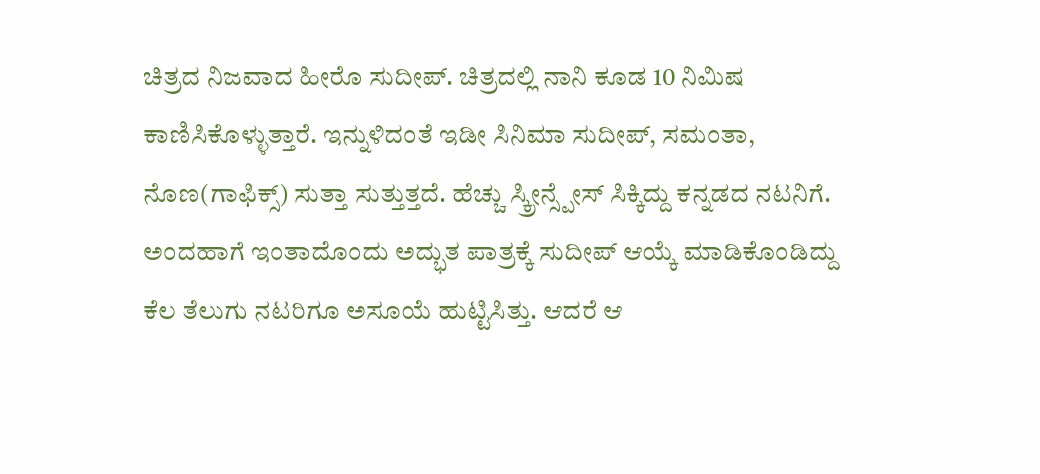ಚಿತ್ರದ ನಿಜವಾದ ಹೀರೊ ಸುದೀಪ್. ಚಿತ್ರದಲ್ಲಿ ನಾನಿ ಕೂಡ 10 ನಿಮಿಷ ಕಾಣಿಸಿಕೊಳ್ಳುತ್ತಾರೆ. ಇನ್ನುಳಿದಂತೆ ಇಡೀ ಸಿನಿಮಾ ಸುದೀಪ್, ಸಮಂತಾ, ನೊಣ(ಗಾಫಿಕ್ಸ್) ಸುತ್ತಾ ಸುತ್ತುತ್ತದೆ. ಹೆಚ್ಚು ಸ್ಕ್ರೀನ್ಸ್ಪೇಸ್ ಸಿಕ್ಕಿದ್ದು ಕನ್ನಡದ ನಟನಿಗೆ.
ಅಂದಹಾಗೆ ಇಂತಾದೊಂದು ಅದ್ಭುತ ಪಾತ್ರಕ್ಕೆ ಸುದೀಪ್ ಆಯ್ಕೆ ಮಾಡಿಕೊಂಡಿದ್ದು ಕೆಲ ತೆಲುಗು ನಟರಿಗೂ ಅಸೂಯೆ ಹುಟ್ಟಿಸಿತ್ತು. ಆದರೆ ಆ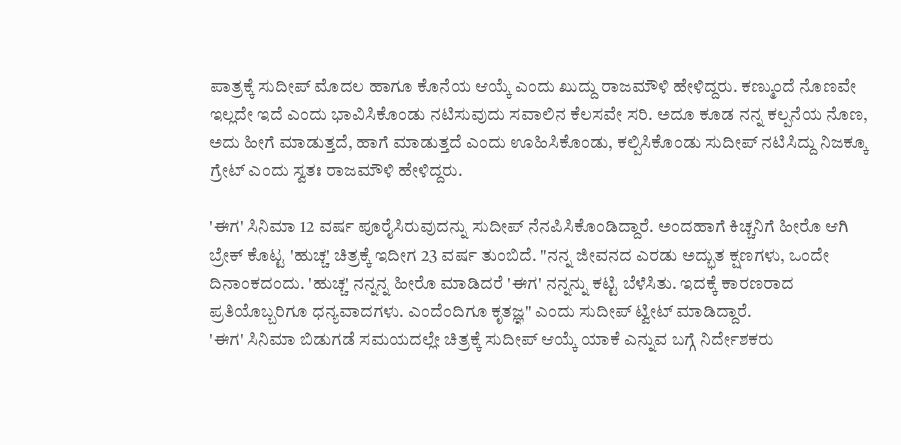ಪಾತ್ರಕ್ಕೆ ಸುದೀಪ್ ಮೊದಲ ಹಾಗೂ ಕೊನೆಯ ಆಯ್ಕೆ ಎಂದು ಖುದ್ದು ರಾಜಮೌಳಿ ಹೇಳಿದ್ದರು. ಕಣ್ಮುಂದೆ ನೊಣವೇ ಇಲ್ಲದೇ ಇದೆ ಎಂದು ಭಾವಿಸಿಕೊಂಡು ನಟಿಸುವುದು ಸವಾಲಿನ ಕೆಲಸವೇ ಸರಿ. ಅದೂ ಕೂಡ ನನ್ನ ಕಲ್ಪನೆಯ ನೊಣ, ಅದು ಹೀಗೆ ಮಾಡುತ್ತದೆ, ಹಾಗೆ ಮಾಡುತ್ತದೆ ಎಂದು ಊಹಿಸಿಕೊಂಡು, ಕಲ್ಪಿಸಿಕೊಂಡು ಸುದೀಪ್ ನಟಿಸಿದ್ದು ನಿಜಕ್ಕೂ ಗ್ರೇಟ್ ಎಂದು ಸ್ವತಃ ರಾಜಮೌಳಿ ಹೇಳಿದ್ದರು.

'ಈಗ' ಸಿನಿಮಾ 12 ವರ್ಷ ಪೂರೈಸಿರುವುದನ್ನು ಸುದೀಪ್ ನೆನಪಿಸಿಕೊಂಡಿದ್ದಾರೆ. ಅಂದಹಾಗೆ ಕಿಚ್ಚನಿಗೆ ಹೀರೊ ಆಗಿ ಬ್ರೇಕ್ ಕೊಟ್ಟ 'ಹುಚ್ಚ' ಚಿತ್ರಕ್ಕೆ ಇದೀಗ 23 ವರ್ಷ ತುಂಬಿದೆ. "ನನ್ನ ಜೀವನದ ಎರಡು ಅದ್ಭುತ ಕ್ಷಣಗಳು, ಒಂದೇ ದಿನಾಂಕದಂದು. 'ಹುಚ್ಚ' ನನ್ನನ್ನ ಹೀರೊ ಮಾಡಿದರೆ 'ಈಗ' ನನ್ನನ್ನು ಕಟ್ಟಿ ಬೆಳೆಸಿತು. ಇದಕ್ಕೆ ಕಾರಣರಾದ ಪ್ರತಿಯೊಬ್ಬರಿಗೂ ಧನ್ಯವಾದಗಳು. ಎಂದೆಂದಿಗೂ ಕೃತಜ್ಞ" ಎಂದು ಸುದೀಪ್ ಟ್ವೀಟ್ ಮಾಡಿದ್ದಾರೆ.
'ಈಗ' ಸಿನಿಮಾ ಬಿಡುಗಡೆ ಸಮಯದಲ್ಲೇ ಚಿತ್ರಕ್ಕೆ ಸುದೀಪ್ ಆಯ್ಕೆ ಯಾಕೆ ಎನ್ನುವ ಬಗ್ಗೆ ನಿರ್ದೇಶಕರು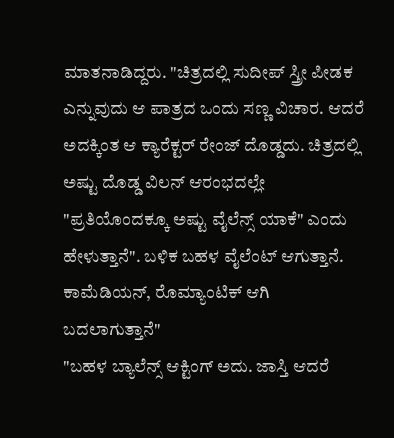ಮಾತನಾಡಿದ್ದರು. "ಚಿತ್ರದಲ್ಲಿ ಸುದೀಪ್ ಸ್ತ್ರೀ ಪೀಡಕ ಎನ್ನುವುದು ಆ ಪಾತ್ರದ ಒಂದು ಸಣ್ಣ ವಿಚಾರ. ಆದರೆ ಅದಕ್ಕಿಂತ ಆ ಕ್ಯಾರೆಕ್ಟರ್ ರೇಂಜ್ ದೊಡ್ಡದು. ಚಿತ್ರದಲ್ಲಿ ಅಷ್ಟು ದೊಡ್ಡ ವಿಲನ್ ಆರಂಭದಲ್ಲೇ "ಪ್ರತಿಯೊಂದಕ್ಕೂ ಅಷ್ಟು ವೈಲೆನ್ಸ್ ಯಾಕೆ" ಎಂದು ಹೇಳುತ್ತಾನೆ". ಬಳಿಕ ಬಹಳ ವೈಲೆಂಟ್ ಆಗುತ್ತಾನೆ. ಕಾಮೆಡಿಯನ್, ರೊಮ್ಯಾಂಟಿಕ್ ಆಗಿ ಬದಲಾಗುತ್ತಾನೆ"
"ಬಹಳ ಬ್ಯಾಲೆನ್ಸ್ ಆಕ್ಟಿಂಗ್ ಅದು. ಜಾಸ್ತಿ ಆದರೆ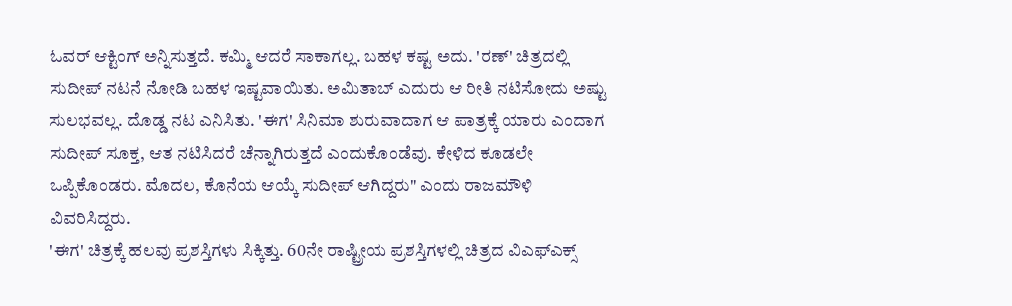ಓವರ್ ಆಕ್ಟಿಂಗ್ ಅನ್ನಿಸುತ್ತದೆ. ಕಮ್ಮಿ ಆದರೆ ಸಾಕಾಗಲ್ಲ. ಬಹಳ ಕಷ್ಟ ಅದು. 'ರಣ್' ಚಿತ್ರದಲ್ಲಿ ಸುದೀಪ್ ನಟನೆ ನೋಡಿ ಬಹಳ ಇಷ್ಟವಾಯಿತು. ಅಮಿತಾಬ್ ಎದುರು ಆ ರೀತಿ ನಟಿಸೋದು ಅಷ್ಟು ಸುಲಭವಲ್ಲ. ದೊಡ್ಡ ನಟ ಎನಿಸಿತು. 'ಈಗ' ಸಿನಿಮಾ ಶುರುವಾದಾಗ ಆ ಪಾತ್ರಕ್ಕೆ ಯಾರು ಎಂದಾಗ ಸುದೀಪ್ ಸೂಕ್ತ, ಆತ ನಟಿಸಿದರೆ ಚೆನ್ನಾಗಿರುತ್ತದೆ ಎಂದುಕೊಂಡೆವು. ಕೇಳಿದ ಕೂಡಲೇ ಒಪ್ಪಿಕೊಂಡರು. ಮೊದಲ, ಕೊನೆಯ ಆಯ್ಕೆ ಸುದೀಪ್ ಆಗಿದ್ದರು" ಎಂದು ರಾಜಮೌಳಿ ವಿವರಿಸಿದ್ದರು.
'ಈಗ' ಚಿತ್ರಕ್ಕೆ ಹಲವು ಪ್ರಶಸ್ತಿಗಳು ಸಿಕ್ಕಿತ್ತು. 60ನೇ ರಾಷ್ಟ್ರೀಯ ಪ್ರಶಸ್ತಿಗಳಲ್ಲಿ ಚಿತ್ರದ ವಿಎಫ್ಎಕ್ಸ್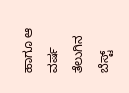ಹಾಗೂ ಆ ವರ್ಷ ತೆಲುಗಿನ ಬೆಸ್ಟ್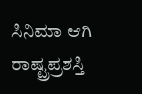ಸಿನಿಮಾ ಆಗಿ ರಾಷ್ಟ್ರಪ್ರಶಸ್ತಿ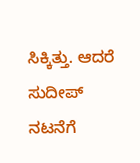ಸಿಕ್ಕಿತ್ತು. ಆದರೆ ಸುದೀಪ್ ನಟನೆಗೆ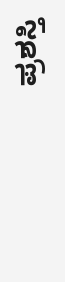ಪ್ರಶಸ್ತಿ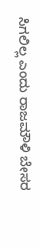ಸಿಗಲಿಲ್ಲ ಎಂದು ರಾಜಮೌಳಿ ಬೇಸರ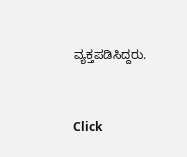ವ್ಯಕ್ತಪಡಿಸಿದ್ದರು.


Click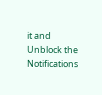it and Unblock the Notifications